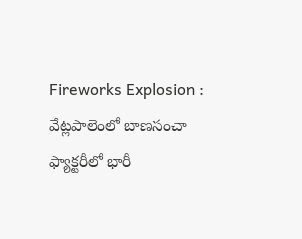Fireworks Explosion : వేట్లపాలెంలో బాణసంచా ఫ్యాక్టరీలో భారీ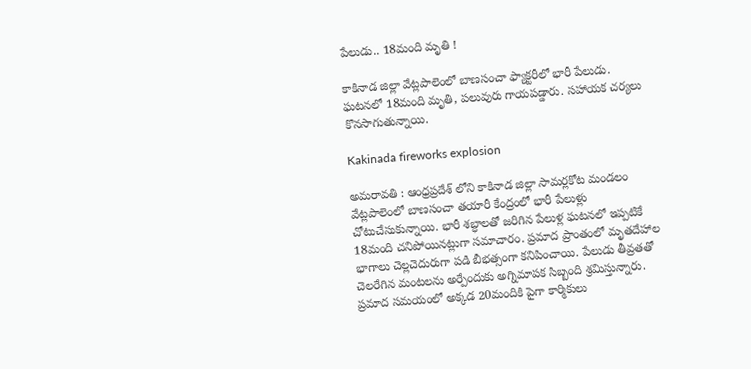పేలుడు.. 18మంది మృతి !

కాకినాడ జిల్లా వేట్లపాలెంలో బాణసంచా ఫ్యాక్టరీలో భారీ పేలుడు. ఘటనలో 18మంది మృతి, పలువురు గాయపడ్డారు. సహాయక చర్యలు కొనసాగుతున్నాయి.

Kakinada fireworks explosion

అమరావతి : ఆంధ్రప్రదేశ్ లోని కాకినాడ జిల్లా సామర్లకోట మండలం వేట్లపాలెంలో బాణసంచా తయారీ కేంద్రంలో భారీ పేలుళ్లు చోటుచేసుకున్నాయి. భారీ శబ్ధాలతో జరిగిన పేలుళ్ల ఘటనలో ఇప్పటికే 18మంది చనిపోయినట్లుగా సమాచారం. ప్రమాద ప్రాంతంలో మృతదేహాల భాగాలు చెల్లచెదురుగా పడి బీభత్సంగా కనిపించాయి. పేలుడు తీవ్రతతో చెలరేగిన మంటలను అర్పేందుకు అగ్నిమాపక సిబ్బంది శ్రమిస్తున్నారు. ప్రమాద సమయంలో అక్కడ 20మందికి పైగా కార్మికులు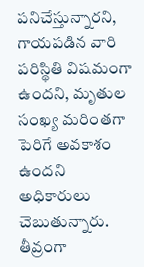పనిచేస్తున్నారని, గాయపడిన వారి పరిస్థితి విషమంగా ఉందని, మృతుల సంఖ్య మరింతగా పెరిగే అవకాశం ఉందని అధికారులు చెబుతున్నారు. తీవ్రంగా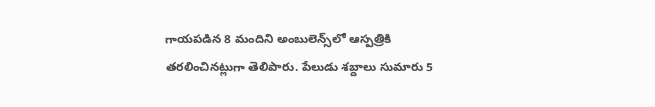గాయపడిన 8 మందిని అంబులెన్స్‌లో ఆస్పత్రికి తరలించినట్లుగా తెలిపారు. పేలుడు శబ్దాలు సుమారు 5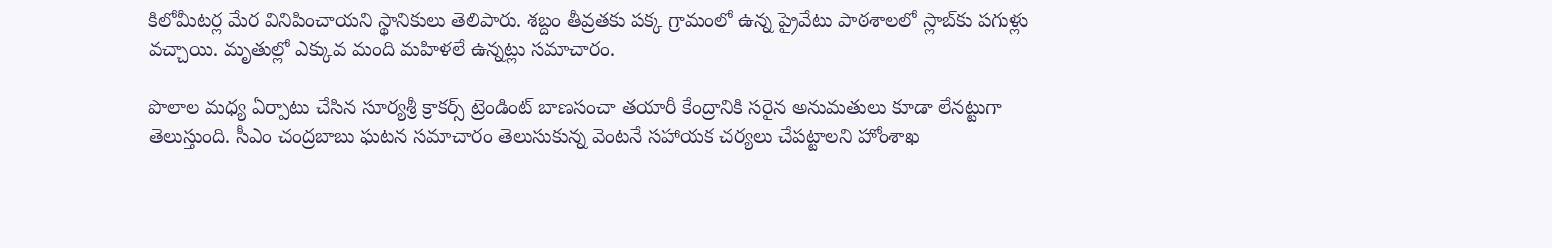కిలోమీటర్ల మేర వినిపించాయని స్థానికులు తెలిపారు. శబ్దం తీవ్రతకు పక్క గ్రామంలో ఉన్న ప్రైవేటు పాఠశాలలో స్లాబ్‌కు పగుళ్లు వచ్చాయి. మృతుల్లో ఎక్కువ మంది మహిళలే ఉన్నట్లు సమాచారం.

పొలాల మధ్య ఏర్పాటు చేసిన సూర్యశ్రీ క్రాకర్స్ ట్రెండింట్ బాణసంచా తయారీ కేంద్రానికి సరైన అనుమతులు కూడా లేనట్టుగా తెలుస్తుంది. సీఎం చంద్రబాబు ఘటన సమాచారం తెలుసుకున్న వెంటనే సహాయక చర్యలు చేపట్టాలని హోంశాఖ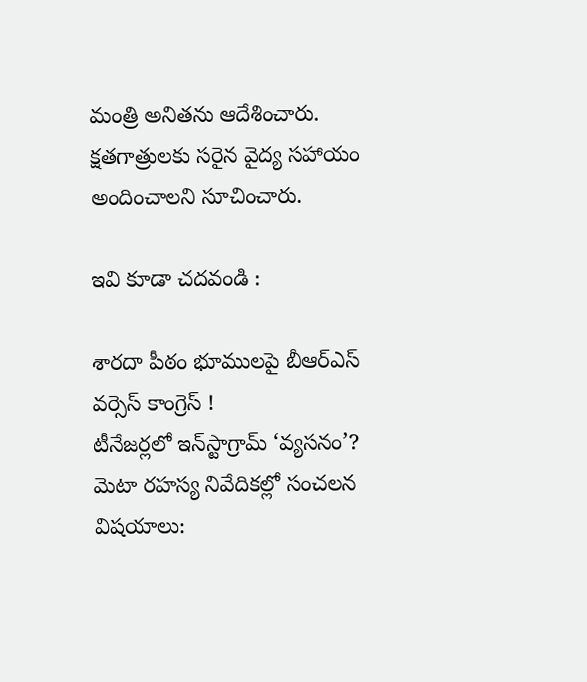మంత్రి అనితను ఆదేశించారు. క్షతగాత్రులకు సరైన వైద్య సహాయం అందించాలని సూచించారు.

ఇవి కూడా చదవండి :

శారదా పీఠం భూములపై బీఆర్ఎస్ వర్సెస్ కాంగ్రెస్ !
టీనేజర్లలో ఇన్‌స్టాగ్రామ్ ‘వ్యసనం’? మెటా రహస్య నివేదికల్లో సంచలన విషయాలు: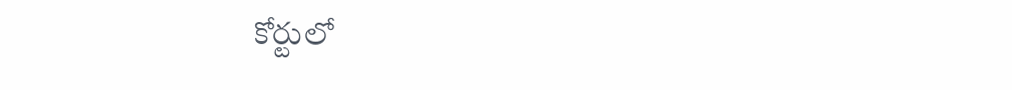కోర్టులో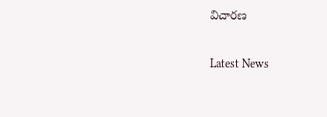విచారణ

Latest News